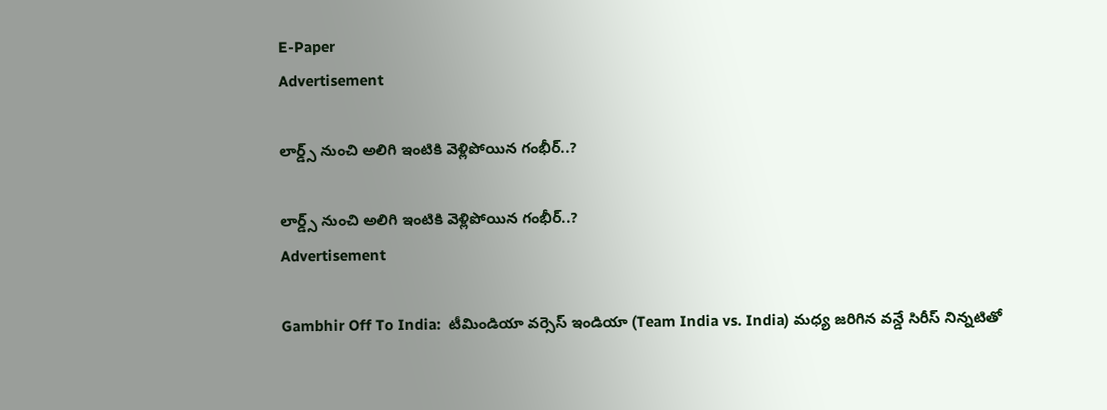E-Paper
Advertisement

లార్డ్స్ నుంచి అలిగి ఇంటికి వెళ్లిపోయిన గంభీర్..?

లార్డ్స్ నుంచి అలిగి ఇంటికి వెళ్లిపోయిన గంభీర్..?
Advertisement

Gambhir Off To India:  టీమిండియా వర్సెస్ ఇండియా (Team India vs. India) మధ్య జరిగిన వన్డే సిరీస్ నిన్నటితో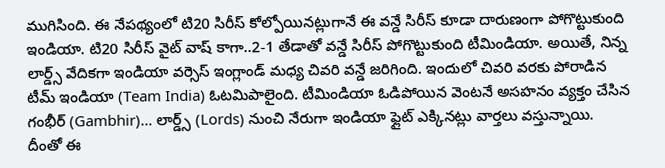ముగిసింది. ఈ నేపథ్యంలో టి20 సిరీస్ కోల్పోయినట్లుగానే ఈ వన్డే సిరీస్ కూడా దారుణంగా పోగొట్టుకుంది ఇండియా. టి20 సిరీస్ వైట్ వాష్ కాగా..2-1 తేడాతో వన్డే సిరీస్ పోగొట్టుకుంది టీమిండియా. అయితే, నిన్న లార్డ్స్ వేదికగా ఇండియా వర్సెస్ ఇంగ్లాండ్ మధ్య చివరి వన్డే జరిగింది. ఇందులో చివరి వరకు పోరాడిన టీమ్ ఇండియా (Team India) ఓటమిపాలైంది. టీమిండియా ఓడిపోయిన వెంటనే అసహనం వ్యక్తం చేసిన గంభీర్ (Gambhir)… లార్డ్స్ (Lords) నుంచి నేరుగా ఇండియా ఫ్లైట్ ఎక్కినట్లు వార్తలు వస్తున్నాయి. దీంతో ఈ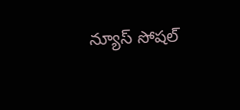న్యూస్ సోషల్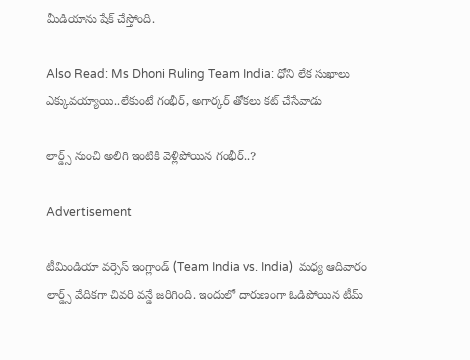మీడియాను షేక్ చేస్తోంది.

Also Read: Ms Dhoni Ruling Team India: ధోని లేక సుఖాలు ఎక్కువ‌య్యాయి..లేకుంటే గంభీర్‌, అగార్క‌ర్ తోక‌లు క‌ట్ చేసేవాడు

లార్డ్స్ నుంచి అలిగి ఇంటికి వెళ్లిపోయిన గంభీర్..?

Advertisement

టీమిండియా వర్సెస్ ఇంగ్లాండ్ (Team India vs. India)  మధ్య ఆదివారం లార్డ్స్ వేదికగా చివరి వన్డే జరిగింది. ఇందులో దారుణంగా ఓడిపోయిన టీమ్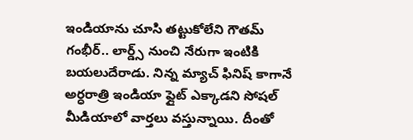ఇండియాను చూసి తట్టుకోలేని గౌతమ్ గంభీర్.. లార్డ్స్ నుంచి నేరుగా ఇంటికి బయలుదేరాడు. నిన్న మ్యాచ్ ఫినిష్ కాగానే అర్ధరాత్రి ఇండియా ఫ్లైట్ ఎక్కాడని సోషల్ మీడియాలో వార్తలు వస్తున్నాయి. దీంతో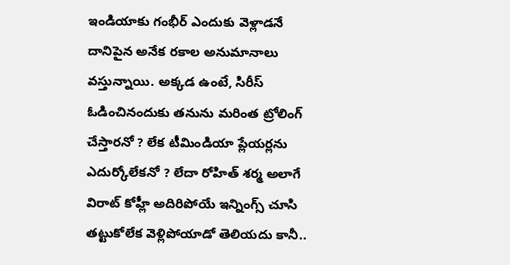ఇండియాకు గంభీర్ ఎందుకు వెళ్లాడ‌నే దానిపైన అనేక ర‌కాల అనుమానాలు వ‌స్తున్నాయి. అక్కడ ఉంటే, సిరీస్ ఓడించినందుకు తనును మరింత ట్రోలింగ్ చేస్తారనో ? లేక టీమిండియా ప్లేయర్లను ఎదుర్కోలేకనో ? లేదా రోహిత్ శ‌ర్మ‌ అలాగే విరాట్ కోహ్లీ అదిరిపోయే ఇన్నింగ్స్ చూసి తట్టుకోలేక వెళ్లిపోయాడో తెలియదు కానీ..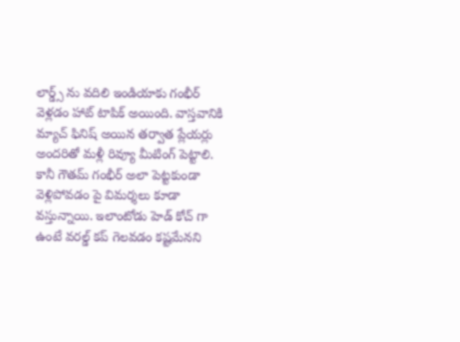లార్డ్స్ ను వదిలి ఇండియాకు గంభీర్ వెళ్లడం హాట్ టాపిక్ అయింది. వాస్తవానికి మ్యాచ్ ఫినిష్ అయిన తర్వాత ప్లేయర్లు అందరితో మళ్లీ రివ్యూ మీటింగ్ పెట్టాలి. కానీ గౌతమ్ గంభీర్ అలా పెట్టకుండా వెళ్లిపోవడం పై విమర్శలు కూడా వస్తున్నాయి. ఇలాంటోడు హెడ్ కోచ్ గా ఉంటే వరల్డ్ కప్ గెలవడం కష్టమేనని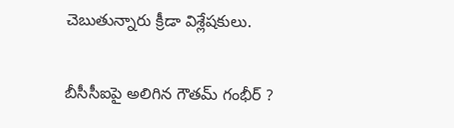చెబుతున్నారు క్రీడా విశ్లేషకులు.

బీసీసీఐపై అలిగిన గౌతమ్ గంభీర్ ?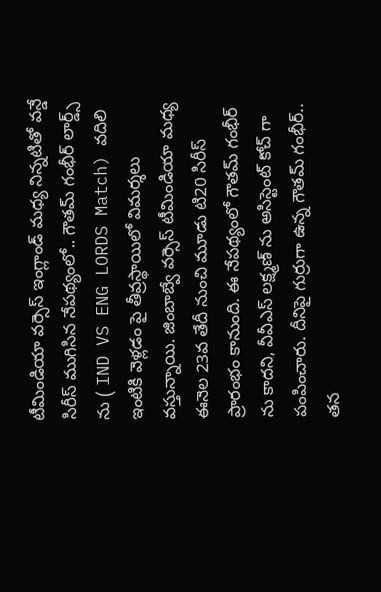టీమిండియా వర్సెస్ ఇంగ్లాండ్ మధ్య నిన్నటితో వన్డే సిరీస్ ముగిసిన నేపథ్యంలో.. గౌతమ్ గంభీర్ లార్డ్స్ ను ( IND VS ENG LORDS Match) వదిలి ఇంటికి వెళ్లడం పై తీవ్రస్థాయిలో విమర్శలు వస్తున్నాయి. జింబాబ్వే వర్సెస్ టీమిండియా మధ్య ఈనెల 23వ తేదీ నుంచి మూడు టి20 సిరీస్ ప్రారంభం కానుంది. ఈ నేపథ్యంలో గౌతమ్ గంభీర్ ను కాదని, వీవీఎస్ లక్ష్మణ్ ను అసిస్టెంట్ కోచ్ గా పంపించారు. దీనిపై గుర్రుగా ఉన్న గౌతమ్ గంభీర్.. తన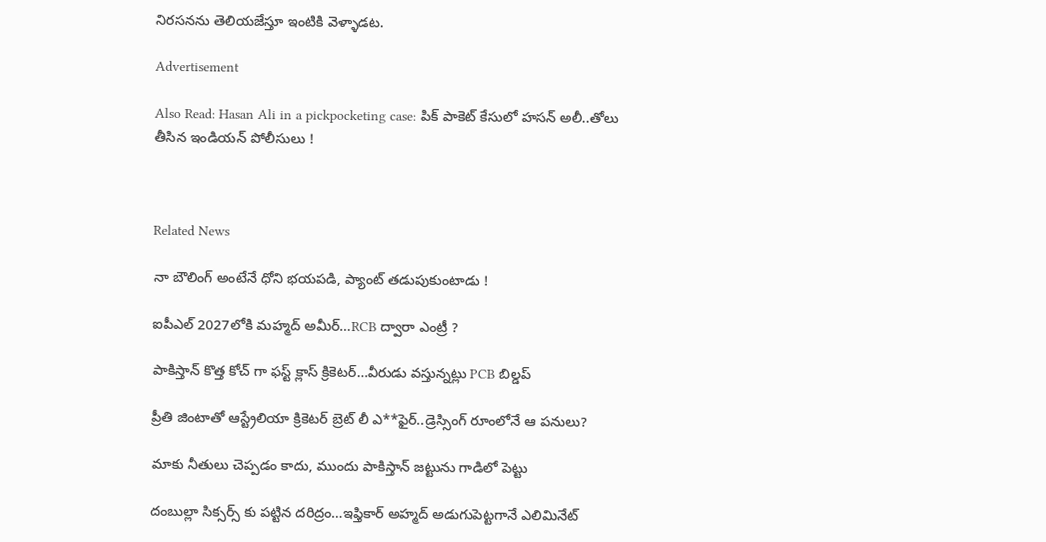నిరసనను తెలియజేస్తూ ఇంటికి వెళ్ళాడట.

Advertisement

Also Read: Hasan Ali in a pickpocketing case: పిక్ పాకెట్ కేసులో హసన్ అలీ..తోలు తీసిన ఇండియ‌న్‌ పోలీసులు !



Related News

నా బౌలింగ్ అంటేనే ధోని భ‌య‌ప‌డి, ప్యాంట్ త‌డుపుకుంటాడు !

ఐపీఎల్ 2027లోకి మహ్మద్ అమీర్…RCB ద్వారా ఎంట్రీ ?

పాకిస్తాన్ కొత్త‌ కోచ్ గా ఫ‌స్ట్ క్లాస్ క్రికెట‌ర్‌…వీరుడు వ‌స్తున్న‌ట్లు PCB బిల్డ‌ప్

ప్రీతి జింటాతో ఆస్ట్రేలియా క్రికెట‌ర్‌ బ్రెట్ లీ ఎ**ఫైర్‌..డ్రెస్సింగ్ రూంలోనే ఆ ప‌నులు?

మాకు నీతులు చెప్ప‌డం కాదు, ముందు పాకిస్తాన్ జ‌ట్టును గాడిలో పెట్టు

దంబుల్లా సిక్సర్స్ కు ప‌ట్టిన ద‌రిద్రం…ఇఫ్తికార్ అహ్మద్ అడుగుపెట్ట‌గానే ఎలిమినేట్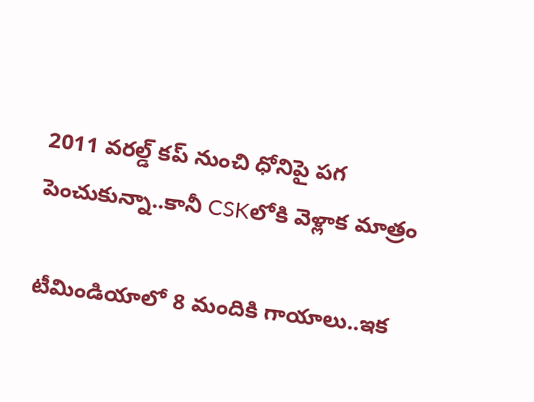2011 వ‌ర‌ల్డ్ క‌ప్ నుంచి ధోనిపై ప‌గ పెంచుకున్నా..కానీ CSKలోకి వెళ్లాక మాత్రం

టీమిండియాలో 8 మందికి గాయాలు..ఇక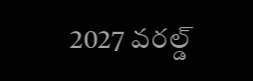2027 వ‌ర‌ల్డ్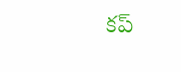క‌ప్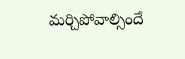మ‌ర్చిపోవాల్సిందే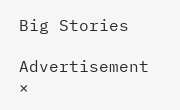Big Stories

Advertisement
×